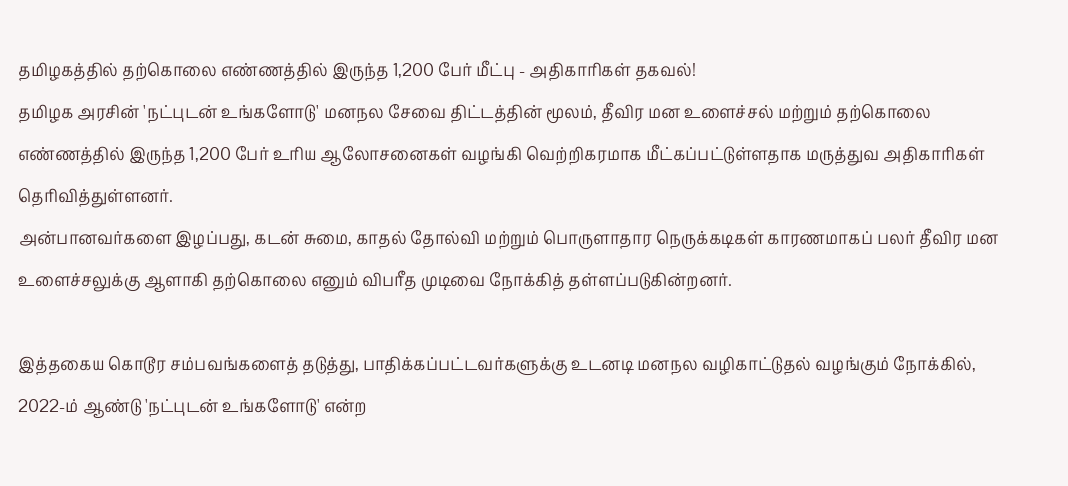தமிழகத்தில் தற்கொலை எண்ணத்தில் இருந்த 1,200 பேர் மீட்பு - அதிகாரிகள் தகவல்!
தமிழக அரசின் 'நட்புடன் உங்களோடு' மனநல சேவை திட்டத்தின் மூலம், தீவிர மன உளைச்சல் மற்றும் தற்கொலை எண்ணத்தில் இருந்த 1,200 பேர் உரிய ஆலோசனைகள் வழங்கி வெற்றிகரமாக மீட்கப்பட்டுள்ளதாக மருத்துவ அதிகாரிகள் தெரிவித்துள்ளனர்.
அன்பானவர்களை இழப்பது, கடன் சுமை, காதல் தோல்வி மற்றும் பொருளாதார நெருக்கடிகள் காரணமாகப் பலர் தீவிர மன உளைச்சலுக்கு ஆளாகி தற்கொலை எனும் விபரீத முடிவை நோக்கித் தள்ளப்படுகின்றனர்.

இத்தகைய கொடூர சம்பவங்களைத் தடுத்து, பாதிக்கப்பட்டவர்களுக்கு உடனடி மனநல வழிகாட்டுதல் வழங்கும் நோக்கில், 2022-ம் ஆண்டு 'நட்புடன் உங்களோடு' என்ற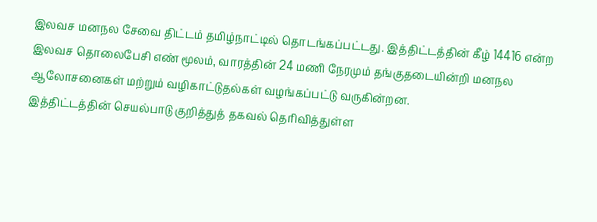இலவச மனநல சேவை திட்டம் தமிழ்நாட்டில் தொடங்கப்பட்டது. இத்திட்டத்தின் கீழ் 14416 என்ற இலவச தொலைபேசி எண் மூலம், வாரத்தின் 24 மணி நேரமும் தங்குதடையின்றி மனநல ஆலோசனைகள் மற்றும் வழிகாட்டுதல்கள் வழங்கப்பட்டு வருகின்றன.
இத்திட்டத்தின் செயல்பாடு குறித்துத் தகவல் தெரிவித்துள்ள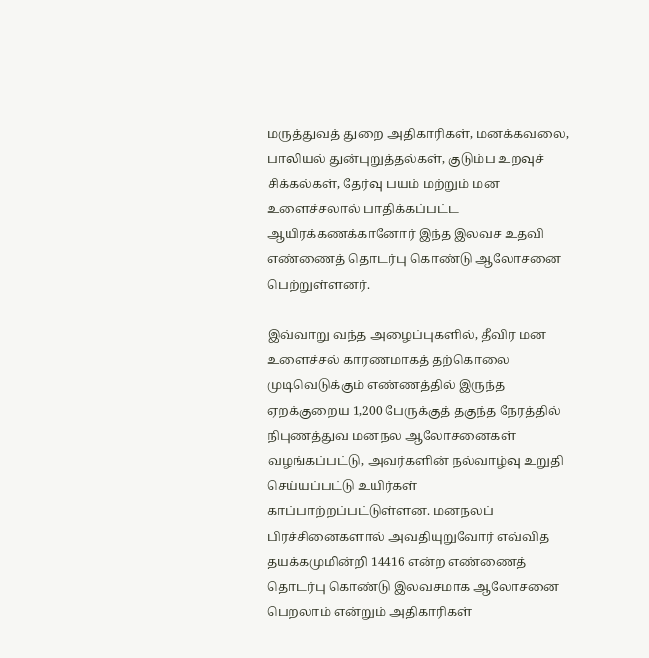மருத்துவத் துறை அதிகாரிகள், மனக்கவலை, பாலியல் துன்புறுத்தல்கள், குடும்ப உறவுச் சிக்கல்கள், தேர்வு பயம் மற்றும் மன உளைச்சலால் பாதிக்கப்பட்ட ஆயிரக்கணக்கானோர் இந்த இலவச உதவி எண்ணைத் தொடர்பு கொண்டு ஆலோசனை பெற்றுள்ளனர்.

இவ்வாறு வந்த அழைப்புகளில், தீவிர மன உளைச்சல் காரணமாகத் தற்கொலை முடிவெடுக்கும் எண்ணத்தில் இருந்த ஏறக்குறைய 1,200 பேருக்குத் தகுந்த நேரத்தில் நிபுணத்துவ மனநல ஆலோசனைகள் வழங்கப்பட்டு, அவர்களின் நல்வாழ்வு உறுதி செய்யப்பட்டு உயிர்கள் காப்பாற்றப்பட்டுள்ளன. மனநலப் பிரச்சினைகளால் அவதியுறுவோர் எவ்வித தயக்கமுமின்றி 14416 என்ற எண்ணைத் தொடர்பு கொண்டு இலவசமாக ஆலோசனை பெறலாம் என்றும் அதிகாரிகள்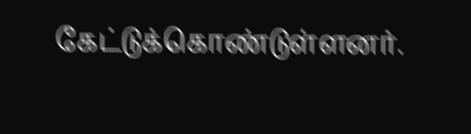கேட்டுக்கொண்டுள்ளனர்.